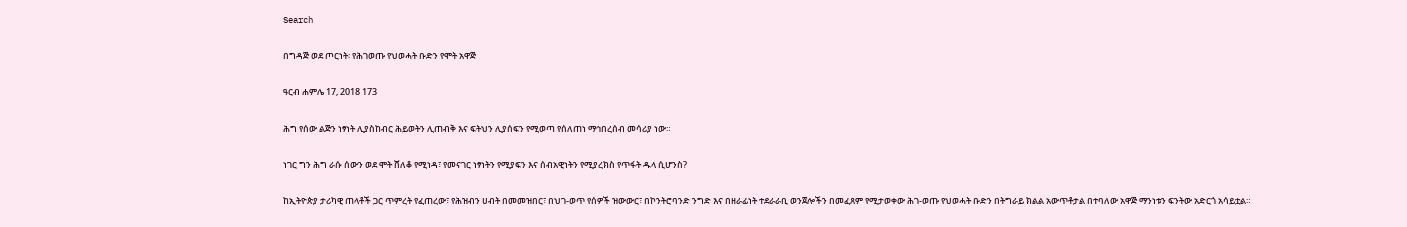Search

በግዳጅ ወደ ጦርነት፡ የሕገወጡ የህወሓት ቡድን የሞት አዋጅ

ዓርብ ሐምሌ 17, 2018 173

ሕግ የሰው ልጅን ነፃነት ሊያስከብር ሕይወትን ሊጠብቅ እና ፍትህን ሊያሰፍን የሚወጣ የሰለጠነ ማኅበረሰብ መሳሪያ ነው።

ነገር ግን ሕግ ራሱ ሰውን ወደ ሞት ሸለቆ የሚነዳ፣ የመናገር ነፃነትን የሚያፍን እና ሰብአዊነትን የሚያረክስ የጥፋት ዱላ ሲሆንስ?

ከኢትዮጵያ ታሪካዊ ጠላቶች ጋር ጥምረት የፈጠረው፣ የሕዝብን ሀብት በመመዝበር፣ በህገ-ወጥ የሰዎች ዝውውር፣ በኮንትሮባንድ ንግድ እና በዘራፊነት ተደራራቢ ወንጀሎችን በመፈጸም የሚታወቀው ሕገ-ወጡ የህወሓት ቡድን በትግራይ ክልል አውጥቶታል በተባለው አዋጅ ማንነቱን ፍንትው አድርጎ አሳይቷል።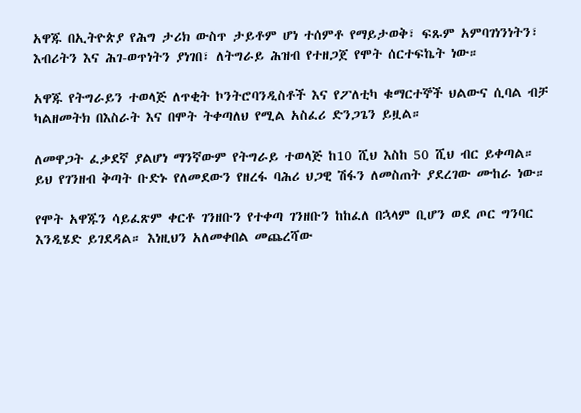አዋጁ በኢትዮጵያ የሕግ ታሪክ ውስጥ ታይቶም ሆነ ተሰምቶ የማይታወቅ፣ ፍጹም አምባገነንነትን፣ እብሪትን እና ሕገ-ወጥነትን ያነገበ፣ ለትግራይ ሕዝብ የተዘጋጀ የሞት ሰርተፍኬት ነው።

አዋጁ የትግራይን ተወላጅ ለጥቂት ኮንትሮባንዲስቶች እና የፖለቲካ ቁማርተኞች ህልውና ሲባል ብቻ ካልዘመትክ በእስራት እና በሞት ትቀጣለህ የሚል አስፈሪ ድንጋጌን ይዟል።

ለመዋጋት ፈቃደኛ ያልሆነ ማንኛውም የትግራይ ተወላጅ ከ10 ሺህ እስከ 50 ሺህ ብር ይቀጣል። ይህ የገንዘብ ቅጣት ቡድኑ የለመደውን የዘረፋ ባሕሪ ህጋዊ ሽፋን ለመስጠት ያደረገው ሙከራ ነው።

የሞት አዋጁን ሳይፈጽም ቀርቶ ገንዘቡን የተቀጣ ገንዘቡን ከከፈለ በኋላም ቢሆን ወደ ጦር ግንባር እንዲሄድ ይገደዳል። እነዚህን አለመቀበል መጨረሻው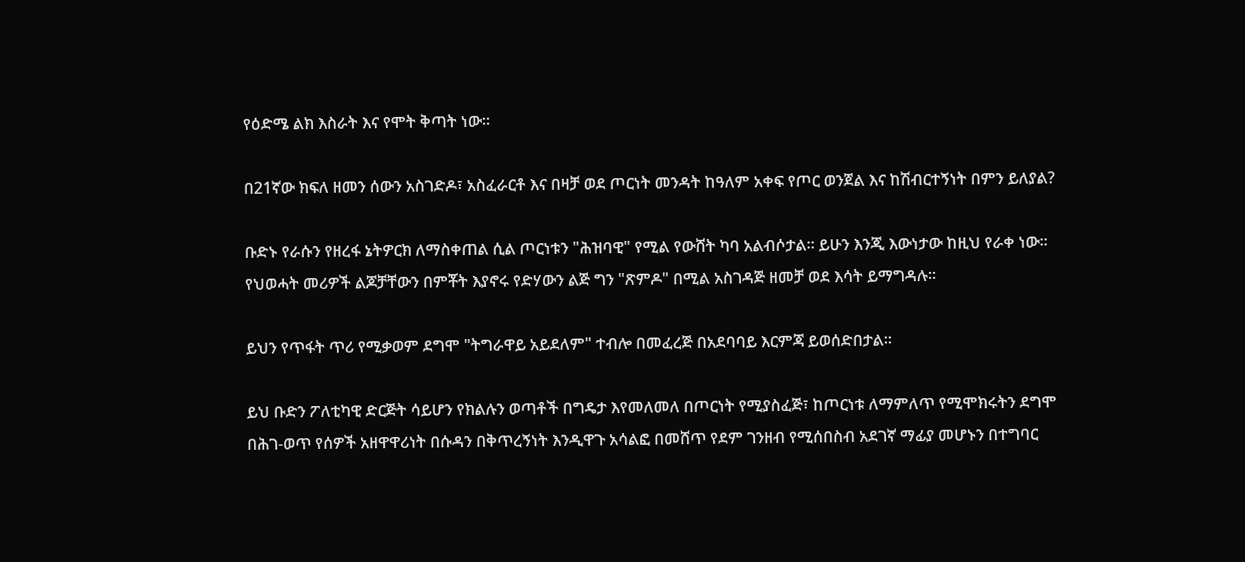የዕድሜ ልክ እስራት እና የሞት ቅጣት ነው።

በ21ኛው ክፍለ ዘመን ሰውን አስገድዶ፣ አስፈራርቶ እና በዛቻ ወደ ጦርነት መንዳት ከዓለም አቀፍ የጦር ወንጀል እና ከሽብርተኝነት በምን ይለያል?

ቡድኑ የራሱን የዘረፋ ኔትዎርክ ለማስቀጠል ሲል ጦርነቱን "ሕዝባዊ" የሚል የውሸት ካባ አልብሶታል። ይሁን እንጂ እውነታው ከዚህ የራቀ ነው። የህወሓት መሪዎች ልጆቻቸውን በምቾት እያኖሩ የድሃውን ልጅ ግን "ጽምዶ" በሚል አስገዳጅ ዘመቻ ወደ እሳት ይማግዳሉ።

ይህን የጥፋት ጥሪ የሚቃወም ደግሞ "ትግራዋይ አይደለም" ተብሎ በመፈረጅ በአደባባይ እርምጃ ይወሰድበታል።

ይህ ቡድን ፖለቲካዊ ድርጅት ሳይሆን የክልሉን ወጣቶች በግዴታ እየመለመለ በጦርነት የሚያስፈጅ፣ ከጦርነቱ ለማምለጥ የሚሞክሩትን ደግሞ በሕገ-ወጥ የሰዎች አዘዋዋሪነት በሱዳን በቅጥረኝነት እንዲዋጉ አሳልፎ በመሸጥ የደም ገንዘብ የሚሰበስብ አደገኛ ማፊያ መሆኑን በተግባር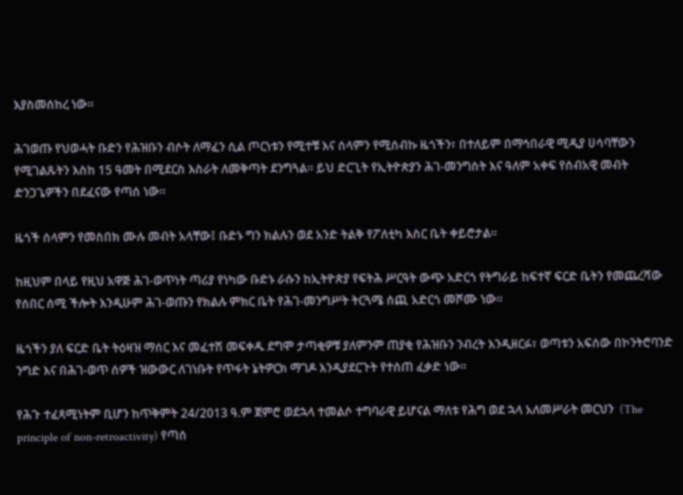እያስመሰከረ ነው።

ሕገወጡ የህወሓት ቡድን የሕዝቡን ብሶት ለማፈን ሲል ጦርነቱን የሚተቹ እና ሰላምን የሚሰብኩ ዜጎችን፣ በተለይም በማኅበራዊ ሚዲያ ሀሳባቸውን የሚገልጹትን እስከ 15 ዓመት በሚደርስ እስራት ለመቅጣት ደንግጓል። ይህ ድርጊት የኢትዮጵያን ሕገ-መንግስት እና ዓለም አቀፍ የሰብአዊ መብት ድንጋጌዎችን በደፈናው የጣሰ ነው።

ዜጎች ሰላምን የመስበክ ሙሉ መብት አላቸው፤ ቡድኑ ግን ክልሉን ወደ አንድ ትልቅ የፖለቲካ እስር ቤት ቀይሮታል።

ከዚህም በላይ የዚህ አዋጅ ሕገ-ወጥነት ጣሪያ የነካው ቡድኑ ራሱን ከኢትዮጵያ የፍትሕ ሥርዓት ውጭ አድርጎ የትግራይ ከፍተኛ ፍርድ ቤትን የመጨረሻው የሰበር ሰሚ ችሎት እንዲሁም ሕገ-ወጡን የክልሉ ምክር ቤት የሕገ-መንግሥት ትርጓሜ ሰጪ አድርጎ መሾሙ ነው።

ዜጎችን ያለ ፍርድ ቤት ትዕዛዝ ማሰር እና መፈተሽ መፍቀዱ ደግሞ ታጣቂዎቹ ያለምንም ጠያቂ የሕዝቡን ንብረት እንዲዘርፉ፣ ወጣቱን አፍሰው በኮንትሮባንድ ንግድ እና በሕገ-ወጥ ሰዎች ዝውውር ለገነቡት የጥፋት ኔትዎርክ ማገዶ እንዲያደርጉት የተሰጠ ፈቃድ ነው።

የሕጉ ተፈጻሚነትም ቢሆን ከጥቅምት 24/2013 ዓ.ም ጀምሮ ወደኋላ ተመልሶ ተግባራዊ ይሆናል ማለቱ የሕግ ወደ ኋላ አለመሥራት መርህን  (The principle of non-retroactivity) የጣሰ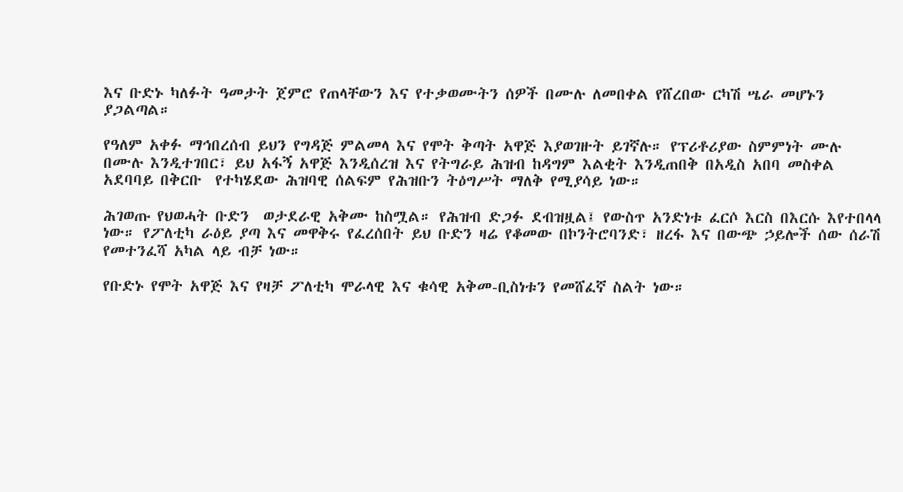እና ቡድኑ ካለፉት ዓመታት ጀምሮ የጠላቸውን እና የተቃወሙትን ሰዎች በሙሉ ለመበቀል የሸረበው ርካሽ ሤራ መሆኑን ያጋልጣል።

የዓለም አቀፉ ማኅበረሰብ ይህን የግዳጅ ምልመላ እና የሞት ቅጣት አዋጅ እያወገዙት ይገኛሉ። የፕሪቶሪያው ስምምነት ሙሉ በሙሉ እንዲተገበር፣ ይህ አፋኝ አዋጅ እንዲሰረዝ እና የትግራይ ሕዝብ ከዳግም እልቂት እንዲጠበቅ በአዲስ አበባ መስቀል አደባባይ በቅርቡ  የተካሄደው ሕዝባዊ ሰልፍም የሕዝቡን ትዕግሥት ማለቅ የሚያሳይ ነው።

ሕገወጡ የህወሓት ቡድን  ወታደራዊ አቅሙ ከስሟል። የሕዝብ ድጋፉ ደብዝዟል፤ የውስጥ አንድነቱ ፈርሶ እርስ በእርሱ እየተበላላ ነው። የፖለቲካ ራዕይ ያጣ እና መዋቅሩ የፈረሰበት ይህ ቡድን ዛሬ የቆመው በኮንትሮባንድ፣ ዘረፋ እና በውጭ ኃይሎች ሰው ሰራሽ የመተንፈሻ አካል ላይ ብቻ ነው።

የቡድኑ የሞት አዋጅ እና የዛቻ ፖለቲካ ሞራላዊ እና ቁሳዊ አቅመ-ቢስነቱን የመሸፈኛ ስልት ነው።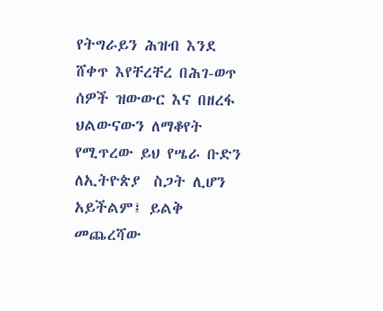የትግራይን ሕዝብ እንደ ሸቀጥ እየቸረቸረ በሕገ-ወጥ ሰዎች ዝውውር እና በዘረፋ ህልውናውን ለማቆየት የሚጥረው ይህ የሤራ ቡድን ለኢትዮጵያ  ስጋት ሊሆን አይችልም፤ ይልቅ መጨረሻው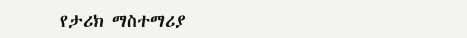የታሪክ ማስተማሪያ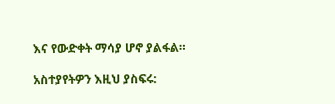እና የውድቀት ማሳያ ሆኖ ያልፋል።

አስተያየትዎን እዚህ ያስፍሩ: